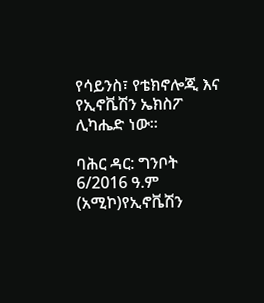የሳይንስ፣ የቴክኖሎጂ እና የኢኖቬሽን ኤክስፖ ሊካሔድ ነው።

ባሕር ዳር: ግንቦት 6/2016 ዓ.ም (አሚኮ)የኢኖቬሽን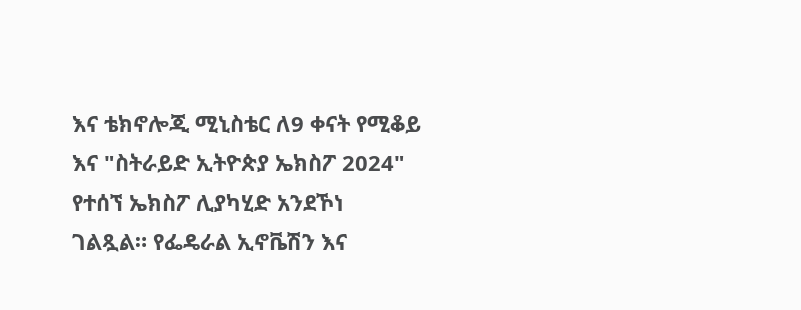እና ቴክኖሎጂ ሚኒስቴር ለ9 ቀናት የሚቆይ እና "ስትራይድ ኢትዮጵያ ኤክስፖ 2024" የተሰኘ ኤክስፖ ሊያካሂድ አንደኾነ ገልጿል። የፌዴራል ኢኖቬሽን እና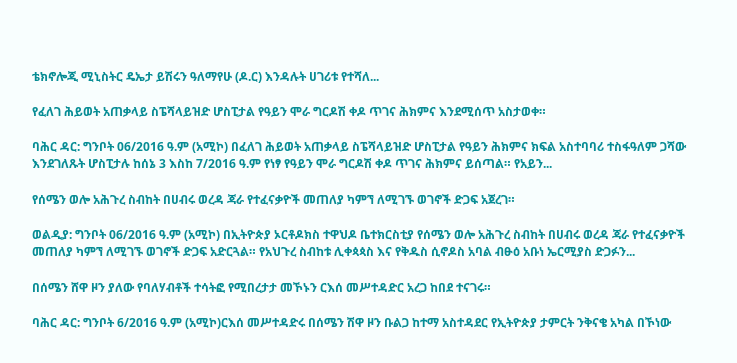ቴክኖሎጂ ሚኒስትር ዴኤታ ይሽሩን ዓለማየሁ (ዶ.ር) እንዳሉት ሀገሪቱ የተሻለ...

የፈለገ ሕይወት አጠቃላይ ስፔሻላይዝድ ሆስፒታል የዓይን ሞራ ግርዶሽ ቀዶ ጥገና ሕክምና እንደሚሰጥ አስታወቀ።

ባሕር ዳር: ግንቦት 06/2016 ዓ.ም (አሚኮ) በፈለገ ሕይወት አጠቃላይ ስፔሻላይዝድ ሆስፒታል የዓይን ሕክምና ክፍል አስተባባሪ ተስፋዓለም ጋሻው እንደገለጹት ሆስፒታሉ ከሰኔ 3 እስከ 7/2016 ዓ.ም የነፃ የዓይን ሞራ ግርዶሽ ቀዶ ጥገና ሕክምና ይሰጣል። የአይን...

የሰሜን ወሎ አሕጉረ ስብከት በሀብሩ ወረዳ ጃራ የተፈናቃዮች መጠለያ ካምኘ ለሚገኙ ወገኖች ድጋፍ አጀረገ።

ወልዲያ: ግንቦት 06/2016 ዓ.ም (አሚኮ) በኢትዮጵያ ኦርቶዶክስ ተዋህዶ ቤተክርስቲያ የሰሜን ወሎ አሕጉረ ስብከት በሀብሩ ወረዳ ጃራ የተፈናቃዮች መጠለያ ካምኘ ለሚገኙ ወገኖች ድጋፍ አድርጓል። የአህጉረ ስብከቱ ሊቀጳጳስ እና የቅዱስ ሲኖዶስ አባል ብፁዕ አቡነ ኤርሚያስ ድጋፉን...

በሰሜን ሸዋ ዞን ያለው የባለሃብቶች ተሳትፎ የሚበረታታ መኾኑን ርእሰ መሥተዳድር አረጋ ከበደ ተናገሩ።

ባሕር ዳር: ግንቦት 6/2016 ዓ.ም (አሚኮ)ርእሰ መሥተዳድሩ በሰሜን ሽዋ ዞን ቡልጋ ከተማ አስተዳደር የኢትዮጵያ ታምርት ንቅናቄ አካል በኾነው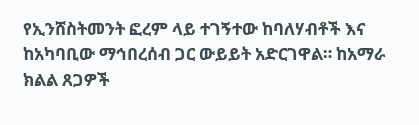የኢንሸስትመንት ፎረም ላይ ተገኝተው ከባለሃብቶች እና ከአካባቢው ማኅበረሰብ ጋር ውይይት አድርገዋል። ከአማራ ክልል ጸጋዎች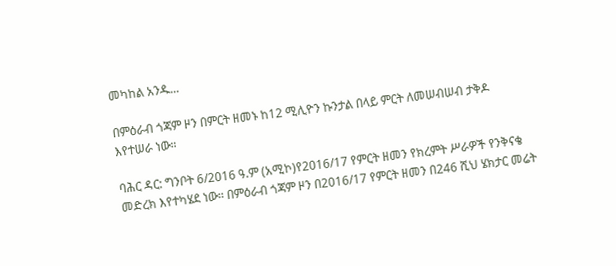መካከል አንዱ...

በምዕራብ ጎጃም ዞን በምርት ዘመኑ ከ12 ሚሊዮን ኩንታል በላይ ምርት ለመሠብሠብ ታቅዶ እየተሠራ ነው።

ባሕር ዳር: ግንቦት 6/2016 ዓ.ም (አሚኮ)የ2016/17 የምርት ዘመን የክረምት ሥራዎች የንቅናቄ መድረክ እየተካሄደ ነው። በምዕራብ ጎጃም ዞን በ2016/17 የምርት ዘመን በ246 ሺህ ሄክታር መሬት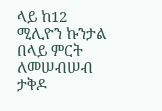ላይ ከ12 ሚሊዮን ኩንታል በላይ ምርት ለመሠብሠብ ታቅዶ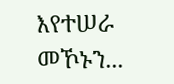እየተሠራ መኾኑን...